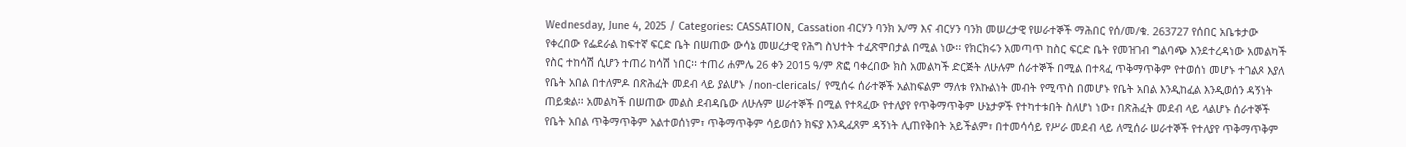Wednesday, June 4, 2025 / Categories: CASSATION, Cassation ብርሃን ባንክ አ/ማ እና ብርሃን ባንክ መሠረታዊ የሠራተኞች ማሕበር የሰ/መ/ቁ. 263727 የሰበር አቤቱታው የቀረበው የፌደራል ከፍተኛ ፍርድ ቤት በሠጠው ውሳኔ መሠረታዊ የሕግ ስህተት ተፈጽሞበታል በሚል ነው፡፡ የክርክሩን አመጣጥ ከስር ፍርድ ቤት የመዝገብ ግልባጭ እንደተረዳነው አመልካች የስር ተከሳሽ ሲሆን ተጠሪ ከሳሽ ነበር፡፡ ተጠሪ ሐምሌ 26 ቀን 2015 ዓ/ም ጽፎ ባቀረበው ክስ አመልካች ድርጅት ለሁሉም ሰራተኞች በሚል በተጻፈ ጥቅማጥቅም የተወሰነ መሆኑ ተገልጾ እያለ የቤት አበል በተለምዶ በጽሕፈት መደብ ላይ ያልሆኑ /non-clericals/ የሚሰሩ ሰራተኞች አልከፍልም ማለቱ የእኩልነት መብት የሚጥስ በመሆኑ የቤት አበል እንዲከፈል እንዲወሰን ዳኝነት ጠይቋል፡፡ አመልካች በሠጠው መልስ ደብዳቤው ለሁሉም ሠራተኞች በሚል የተጻፈው የተለያየ የጥቅማጥቅም ሁኔታዎች የተካተቱበት ስለሆነ ነው፣ በጽሕፈት መደብ ላይ ላልሆኑ ሰራተኞች የቤት አበል ጥቅማጥቅም አልተወሰነም፣ ጥቅማጥቅም ሳይወሰን ክፍያ እንዲፈጸም ዳኝነት ሊጠየቅበት አይችልም፣ በተመሳሳይ የሥራ መደብ ላይ ለሚሰራ ሠራተኞች የተለያየ ጥቅማጥቅም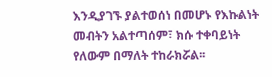እንዲያገኙ ያልተወሰነ በመሆኑ የእኩልነት መብትን አልተጣሰም፣ ክሱ ተቀባይነት የለውም በማለት ተከራክሯል፡፡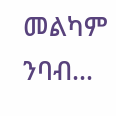መልካም ንባብ…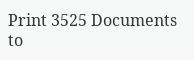Print 3525 Documents to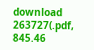download 263727(.pdf, 845.46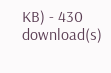KB) - 430 download(s)